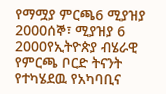የማሟያ ምርጫ6 ሚያዝያ 2000ሰኞ፣ ሚያዝያ 6 2000የኢትዮጵያ ብሄራዊ የምርጫ ቦርድ ትናንት የተካሄደዉ የአካባቢና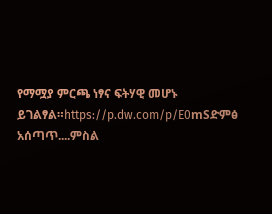የማሟያ ምርጫ ነፃና ፍትሃዊ መሆኑ ይገልፃል።https://p.dw.com/p/E0mSድምፅ አሰጣጥ....ምስል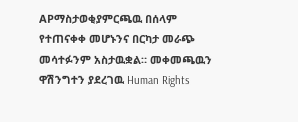APማስታወቂያምርጫዉ በሰላም የተጠናቀቀ መሆኑንና በርካታ መራጭ መሳተፉንም አስታዉቋል። መቀመጫዉን ዋሽንግተን ያደረገዉ Human Rights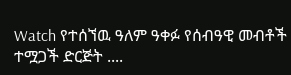Watch የተሰኘዉ ዓለም ዓቀፉ የሰብዓዊ መብቶች ተሟጋች ድርጅት ....